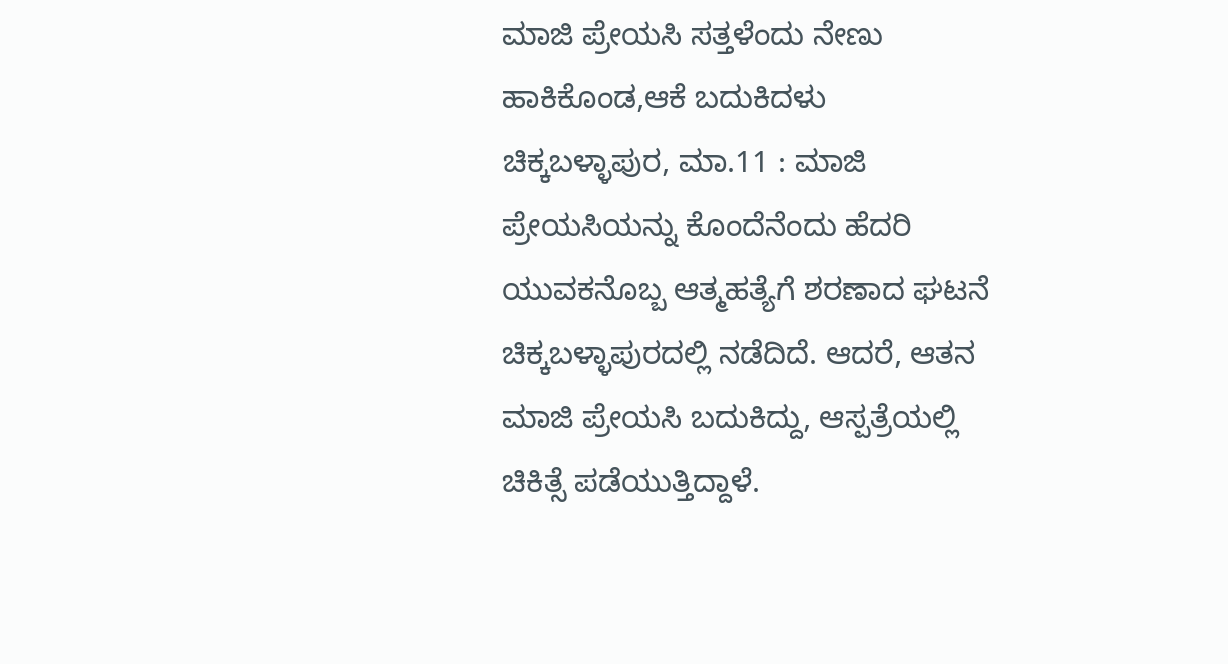ಮಾಜಿ ಪ್ರೇಯಸಿ ಸತ್ತಳೆಂದು ನೇಣು ಹಾಕಿಕೊಂಡ,ಆಕೆ ಬದುಕಿದಳು
ಚಿಕ್ಕಬಳ್ಳಾಪುರ, ಮಾ.11 : ಮಾಜಿ ಪ್ರೇಯಸಿಯನ್ನು ಕೊಂದೆನೆಂದು ಹೆದರಿ ಯುವಕನೊಬ್ಬ ಆತ್ಮಹತ್ಯೆಗೆ ಶರಣಾದ ಘಟನೆ ಚಿಕ್ಕಬಳ್ಳಾಪುರದಲ್ಲಿ ನಡೆದಿದೆ. ಆದರೆ, ಆತನ ಮಾಜಿ ಪ್ರೇಯಸಿ ಬದುಕಿದ್ದು, ಆಸ್ಪತ್ರೆಯಲ್ಲಿ ಚಿಕಿತ್ಸೆ ಪಡೆಯುತ್ತಿದ್ದಾಳೆ.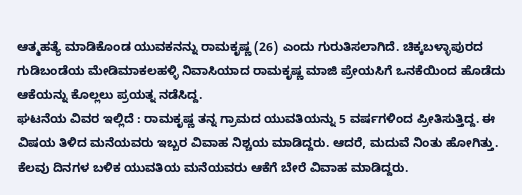ಆತ್ಮಹತ್ಯೆ ಮಾಡಿಕೊಂಡ ಯುವಕನನ್ನು ರಾಮಕೃಷ್ಣ (26) ಎಂದು ಗುರುತಿಸಲಾಗಿದೆ. ಚಿಕ್ಕಬಳ್ಳಾಪುರದ ಗುಡಿಬಂಡೆಯ ಮೇಡಿಮಾಕಲಹಳ್ಳಿ ನಿವಾಸಿಯಾದ ರಾಮಕೃಷ್ಣ ಮಾಜಿ ಪ್ರೇಯಸಿಗೆ ಒನಕೆಯಿಂದ ಹೊಡೆದು ಆಕೆಯನ್ನು ಕೊಲ್ಲಲು ಪ್ರಯತ್ನ ನಡೆಸಿದ್ದ.
ಘಟನೆಯ ವಿವರ ಇಲ್ಲಿದೆ : ರಾಮಕೃಷ್ಣ ತನ್ನ ಗ್ರಾಮದ ಯುವತಿಯನ್ನು 5 ವರ್ಷಗಳಿಂದ ಪ್ರೀತಿಸುತ್ತಿದ್ದ. ಈ ವಿಷಯ ತಿಳಿದ ಮನೆಯವರು ಇಬ್ಬರ ವಿವಾಹ ನಿಶ್ಚಯ ಮಾಡಿದ್ದರು. ಆದರೆ, ಮದುವೆ ನಿಂತು ಹೋಗಿತ್ತು. ಕೆಲವು ದಿನಗಳ ಬಳಿಕ ಯುವತಿಯ ಮನೆಯವರು ಆಕೆಗೆ ಬೇರೆ ವಿವಾಹ ಮಾಡಿದ್ದರು.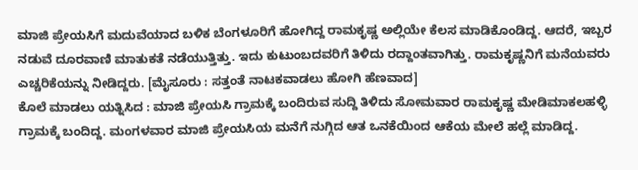ಮಾಜಿ ಪ್ರೇಯಸಿಗೆ ಮದುವೆಯಾದ ಬಳಿಕ ಬೆಂಗಳೂರಿಗೆ ಹೋಗಿದ್ದ ರಾಮಕೃಷ್ಣ ಅಲ್ಲಿಯೇ ಕೆಲಸ ಮಾಡಿಕೊಂಡಿದ್ದ. ಆದರೆ, ಇಬ್ಬರ ನಡುವೆ ದೂರವಾಣಿ ಮಾತುಕತೆ ನಡೆಯುತ್ತಿತ್ತು. ಇದು ಕುಟುಂಬದವರಿಗೆ ತಿಳಿದು ರದ್ದಾಂತವಾಗಿತ್ತು. ರಾಮಕೃಷ್ಣನಿಗೆ ಮನೆಯವರು ಎಚ್ಚರಿಕೆಯನ್ನು ನೀಡಿದ್ದರು. [ಮೈಸೂರು : ಸತ್ತಂತೆ ನಾಟಕವಾಡಲು ಹೋಗಿ ಹೆಣವಾದ]
ಕೊಲೆ ಮಾಡಲು ಯತ್ನಿಸಿದ : ಮಾಜಿ ಪ್ರೇಯಸಿ ಗ್ರಾಮಕ್ಕೆ ಬಂದಿರುವ ಸುದ್ದಿ ತಿಳಿದು ಸೋಮವಾರ ರಾಮಕೃಷ್ಣ ಮೇಡಿಮಾಕಲಹಳ್ಳಿ ಗ್ರಾಮಕ್ಕೆ ಬಂದಿದ್ದ. ಮಂಗಳವಾರ ಮಾಜಿ ಪ್ರೇಯಸಿಯ ಮನೆಗೆ ನುಗ್ಗಿದ ಆತ ಒನಕೆಯಿಂದ ಆಕೆಯ ಮೇಲೆ ಹಲ್ಲೆ ಮಾಡಿದ್ದ.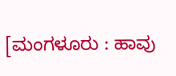[ಮಂಗಳೂರು : ಹಾವು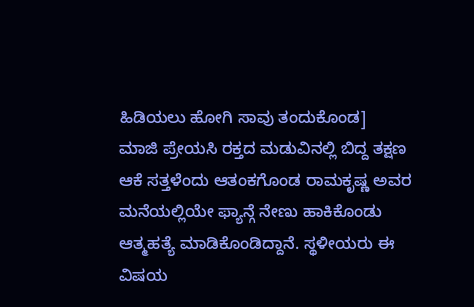ಹಿಡಿಯಲು ಹೋಗಿ ಸಾವು ತಂದುಕೊಂಡ]
ಮಾಜಿ ಪ್ರೇಯಸಿ ರಕ್ತದ ಮಡುವಿನಲ್ಲಿ ಬಿದ್ದ ತಕ್ಷಣ ಆಕೆ ಸತ್ತಳೆಂದು ಆತಂಕಗೊಂಡ ರಾಮಕೃಷ್ಣ ಅವರ ಮನೆಯಲ್ಲಿಯೇ ಫ್ಯಾನ್ಗೆ ನೇಣು ಹಾಕಿಕೊಂಡು ಆತ್ಮಹತ್ಯೆ ಮಾಡಿಕೊಂಡಿದ್ದಾನೆ. ಸ್ಥಳೀಯರು ಈ ವಿಷಯ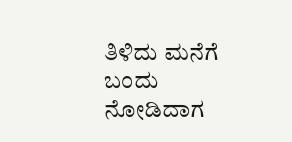ತಿಳಿದು ಮನೆಗೆ ಬಂದು ನೋಡಿದಾಗ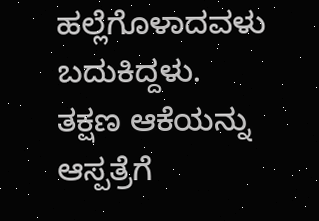ಹಲ್ಲೆಗೊಳಾದವಳು ಬದುಕಿದ್ದಳು.
ತಕ್ಷಣ ಆಕೆಯನ್ನು ಆಸ್ಪತ್ರೆಗೆ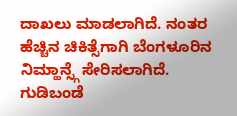ದಾಖಲು ಮಾಡಲಾಗಿದೆ. ನಂತರ ಹೆಚ್ಚಿನ ಚಿಕಿತ್ಸೆಗಾಗಿ ಬೆಂಗಳೂರಿನ ನಿಮ್ಹಾನ್ಸ್ಗೆ ಸೇರಿಸಲಾಗಿದೆ. ಗುಡಿಬಂಡೆ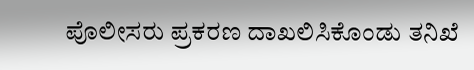ಪೊಲೀಸರು ಪ್ರಕರಣ ದಾಖಲಿಸಿಕೊಂಡು ತನಿಖೆ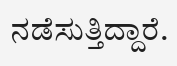ನಡೆಸುತ್ತಿದ್ದಾರೆ.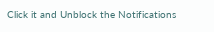Click it and Unblock the Notifications